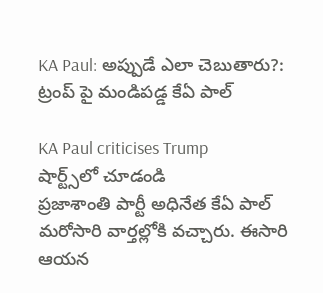KA Paul: అప్పుడే ఎలా చెబుతారు?: ట్రంప్ పై మండిపడ్డ కేఏ పాల్

KA Paul criticises Trump
షార్ట్స్‌లో చూడండి
ప్రజాశాంతి పార్టీ అధినేత కేఏ పాల్ మరోసారి వార్తల్లోకి వచ్చారు. ఈసారి ఆయన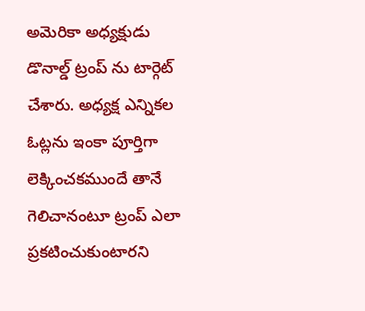అమెరికా అధ్యక్షుడు డొనాల్డ్ ట్రంప్ ను టార్గెట్ చేశారు. అధ్యక్ష ఎన్నికల ఓట్లను ఇంకా పూర్తిగా లెక్కించకముందే తానే గెలిచానంటూ ట్రంప్ ఎలా ప్రకటించుకుంటారని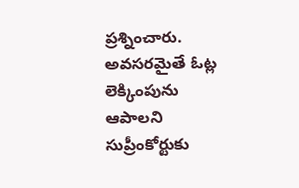ప్రశ్నించారు. అవసరమైతే ఓట్ల లెక్కింపును ఆపాలని సుప్రీంకోర్టుకు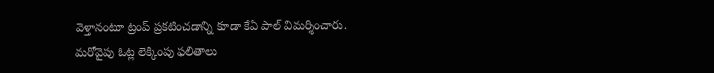వెళ్తానంటూ ట్రంప్ ప్రకటించడాన్ని కూడా కేఏ పాల్ విమర్శించారు. మరోవైపు ఓట్ల లెక్కింపు ఫలితాలు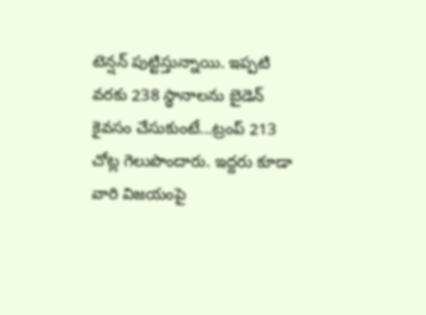టెన్షన్ పుట్టిస్తున్నాయి. ఇప్పటి వరకు 238 స్థానాలను బైడెన్ కైవసం చేసుకుంటే...ట్రంప్ 213 చోట్ల గెలుపొందారు. ఇద్దరు కూడా వారి విజయంపై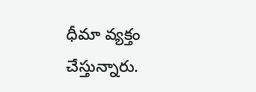ధీమా వ్యక్తం చేస్తున్నారు.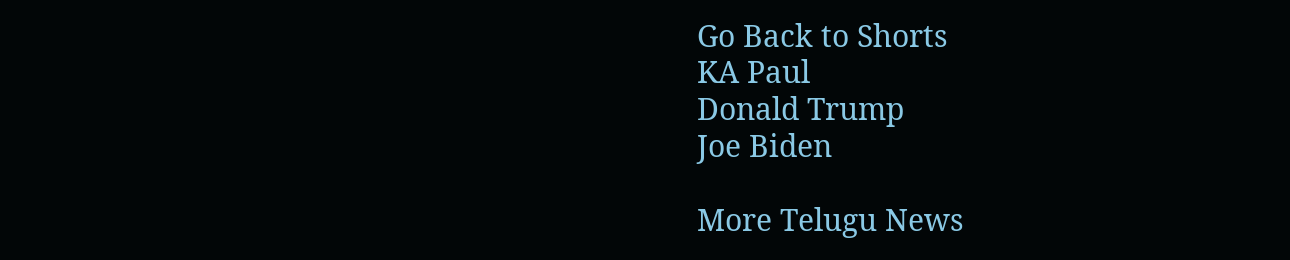Go Back to Shorts
KA Paul
Donald Trump
Joe Biden

More Telugu News